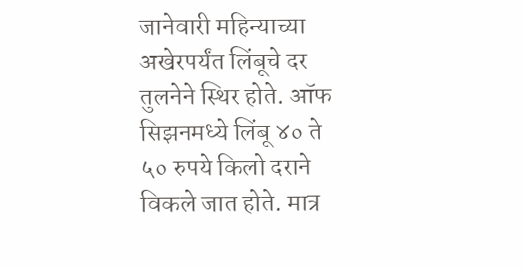जानेवारी महिन्याच्या अखेरपर्यंत लिंबूचे दर तुलनेने स्थिर होते. ऑफ सिझनमध्ये लिंबू ४० ते ५० रुपये किलो दराने विकले जात होते. मात्र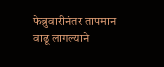फेब्रुवारीनंतर तापमान वाढू लागल्याने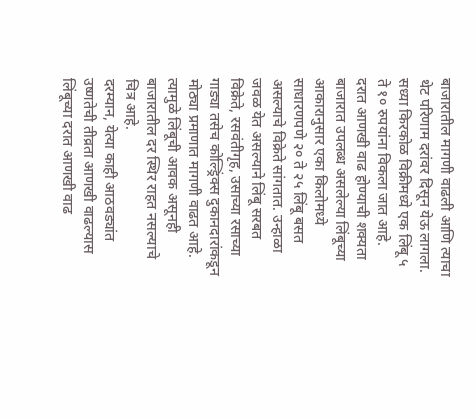बाजारातील मागणी वाढली आणि त्याचा थेट परिणाम दरांवर दिसून येऊ लागला. सध्या किरकोळ विक्रीमध्ये एक लिंबू ५ ते १० रुपयांना विकला जात आहे.
दरात आणखी वाढ होण्याची शक्यता
बाजारात उपलब्ध असलेल्या लिंबूच्या आकारानुसार एका किलोमध्ये साधारणपणे २० ते २५ लिंबू बसत असल्याचे विक्रेते सांगतात. उन्हाळा जवळ येत असल्याने लिंबू सरबत विक्रेते, रसवंतीगृह, उसाच्या रसाच्या गाड्या तसेच कोल्ड्रिंक्स दुकानदारांकडून मोठ्या प्रमाणात मागणी वाढत आहे. त्यामुळे लिंबूची आवक असूनही बाजारातील दर स्थिर राहत नसल्याचे चित्र आहे.
दरम्यान, येत्या काही आठवड्यांत उष्णतेची तीव्रता आणखी वाढल्यास लिंबूच्या दरात आणखी वाढ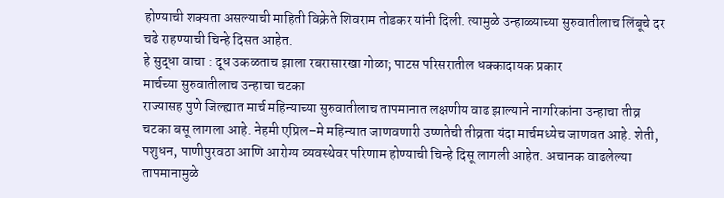होण्याची शक्यता असल्याची माहिती विक्रेते शिवराम तोडकर यांनी दिली. त्यामुळे उन्हाळ्याच्या सुरुवातीलाच लिंबूचे दर चढे राहण्याची चिन्हे दिसत आहेत.
हे सुद्धा वाचा : दूध उकळताच झाला रबरासारखा गोळा; पाटस परिसरातील धक्कादायक प्रकार
मार्चच्या सुरुवातीलाच उन्हाचा चटका
राज्यासह पुणे जिल्ह्यात मार्च महिन्याच्या सुरुवातीलाच तापमानात लक्षणीय वाढ झाल्याने नागरिकांना उन्हाचा तीव्र चटका बसू लागला आहे. नेहमी एप्रिल–मे महिन्यात जाणवणारी उष्णतेची तीव्रता यंदा मार्चमध्येच जाणवत आहे. शेती, पशुधन, पाणीपुरवठा आणि आरोग्य व्यवस्थेवर परिणाम होण्याची चिन्हे दिसू लागली आहेत. अचानक वाढलेल्या तापमानामुळे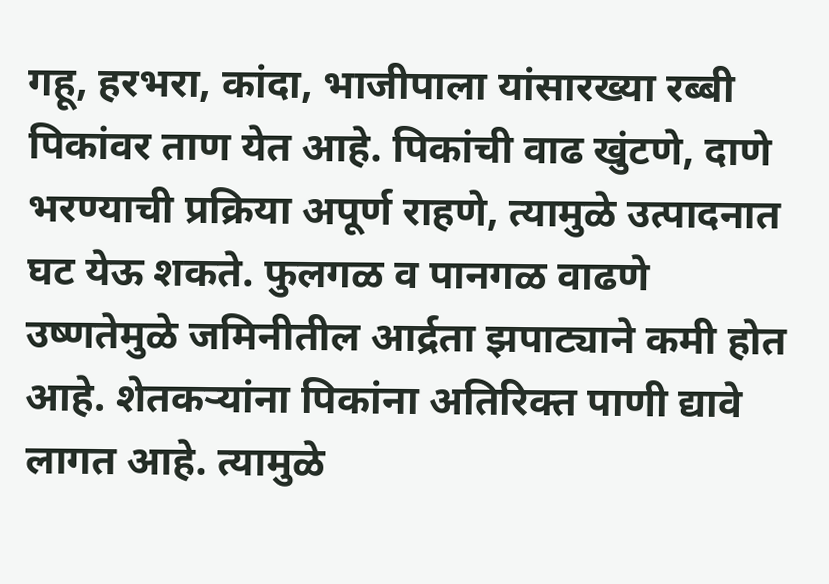गहू, हरभरा, कांदा, भाजीपाला यांसारख्या रब्बी पिकांवर ताण येत आहे. पिकांची वाढ खुंटणे, दाणे भरण्याची प्रक्रिया अपूर्ण राहणे, त्यामुळे उत्पादनात घट येऊ शकते. फुलगळ व पानगळ वाढणे उष्णतेमुळे जमिनीतील आर्द्रता झपाट्याने कमी होत आहे. शेतकऱ्यांना पिकांना अतिरिक्त पाणी द्यावे लागत आहे. त्यामुळे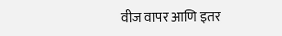वीज वापर आणि इतर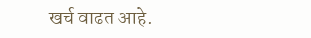खर्च वाढत आहे.